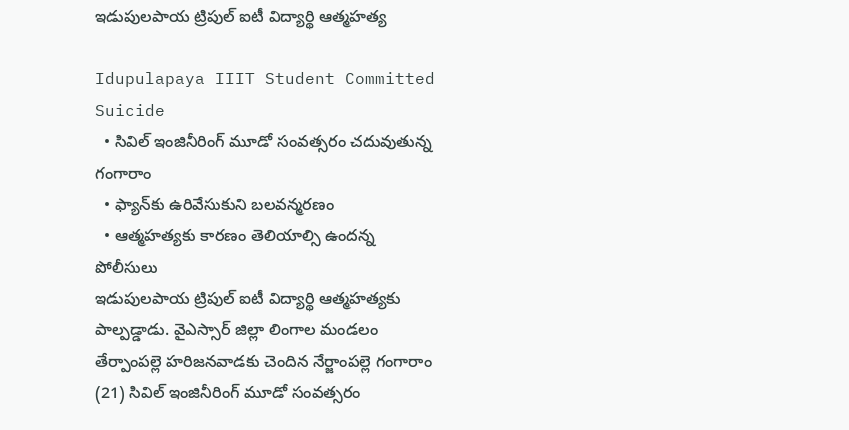ఇడుపులపాయ ట్రిపుల్ ఐటీ విద్యార్థి ఆత్మహత్య

Idupulapaya IIIT Student Committed Suicide
  • సివిల్ ఇంజినీరింగ్ మూడో సంవత్సరం చదువుతున్న గంగారాం
  • ఫ్యాన్‌కు ఉరివేసుకుని బలవన్మరణం
  • ఆత్మహత్యకు కారణం తెలియాల్సి ఉందన్న పోలీసులు
ఇడుపులపాయ ట్రిపుల్ ఐటీ విద్యార్థి ఆత్మహత్యకు పాల్పడ్డాడు. వైఎస్సార్ జిల్లా లింగాల మండలం తేర్పాంపల్లె హరిజనవాడకు చెందిన నేర్జాంపల్లె గంగారాం (21) సివిల్ ఇంజినీరింగ్ మూడో సంవత్సరం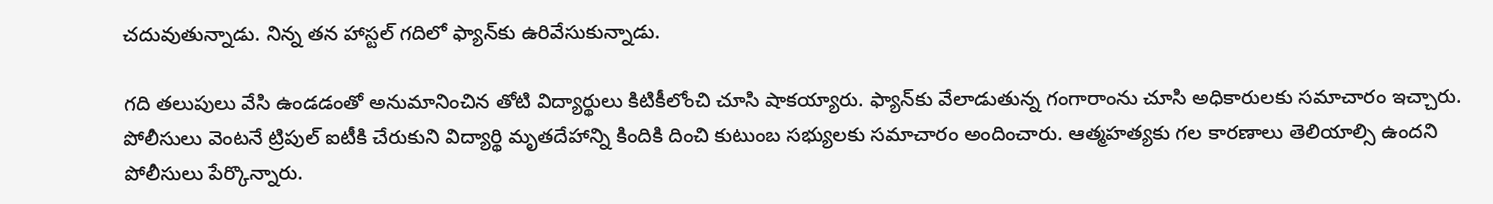చదువుతున్నాడు. నిన్న తన హాస్టల్ గదిలో ఫ్యాన్‌కు ఉరివేసుకున్నాడు.

గది తలుపులు వేసి ఉండడంతో అనుమానించిన తోటి విద్యార్థులు కిటికీలోంచి చూసి షాకయ్యారు. ఫ్యాన్‌కు వేలాడుతున్న గంగారాంను చూసి అధికారులకు సమాచారం ఇచ్చారు. పోలీసులు వెంటనే ట్రిపుల్ ఐటీకి చేరుకుని విద్యార్థి మృతదేహాన్ని కిందికి దించి కుటుంబ సభ్యులకు సమాచారం అందించారు. ఆత్మహత్యకు గల కారణాలు తెలియాల్సి ఉందని పోలీసులు పేర్కొన్నారు.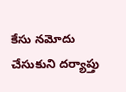కేసు నమోదు చేసుకుని దర్యాప్తు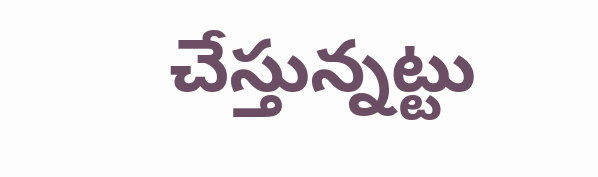చేస్తున్నట్టు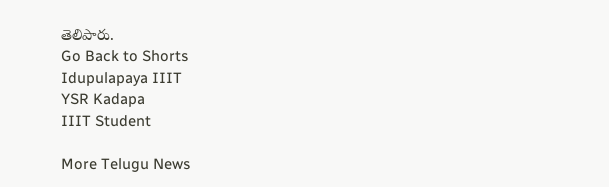తెలిపారు.
Go Back to Shorts
Idupulapaya IIIT
YSR Kadapa
IIIT Student

More Telugu News